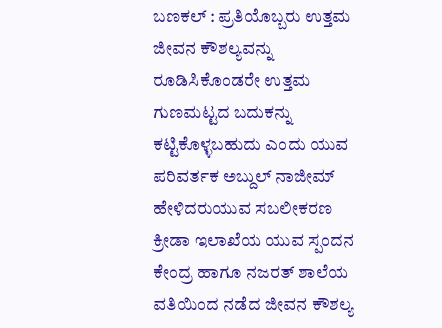ಬಣಕಲ್ : ಪ್ರತಿಯೊಬ್ಬರು ಉತ್ತಮ ಜೀವನ ಕೌಶಲ್ಯವನ್ನು ರೂಡಿಸಿಕೊಂಡರೇ ಉತ್ತಮ ಗುಣಮಟ್ಟದ ಬದುಕನ್ನು ಕಟ್ಟಿಕೊಳ್ಳಬಹುದು ಎಂದು ಯುವ ಪರಿವರ್ತಕ ಅಬ್ದುಲ್ ನಾಜೀಮ್ ಹೇಳಿದರುಯುವ ಸಬಲೀಕರಣ ಕ್ರೀಡಾ ಇಲಾಖೆಯ ಯುವ ಸ್ಪಂದನ ಕೇಂದ್ರ ಹಾಗೂ ನಜರತ್ ಶಾಲೆಯ ವತಿಯಿಂದ ನಡೆದ ಜೀವನ ಕೌಶಲ್ಯ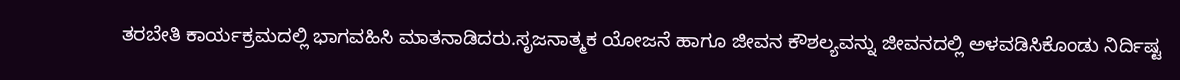ತರಬೇತಿ ಕಾರ್ಯಕ್ರಮದಲ್ಲಿ ಭಾಗವಹಿಸಿ ಮಾತನಾಡಿದರು.ಸೃಜನಾತ್ಮಕ ಯೋಜನೆ ಹಾಗೂ ಜೀವನ ಕೌಶಲ್ಯವನ್ನು ಜೀವನದಲ್ಲಿ ಅಳವಡಿಸಿಕೊಂಡು ನಿರ್ದಿಷ್ಟ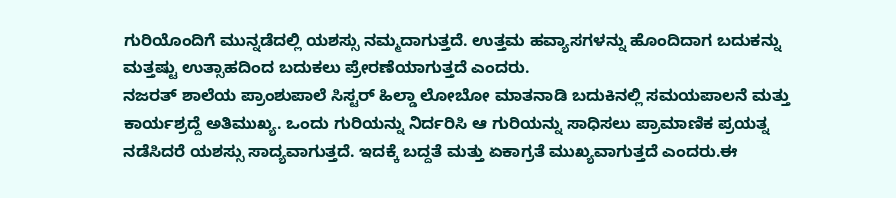ಗುರಿಯೊಂದಿಗೆ ಮುನ್ನಡೆದಲ್ಲಿ ಯಶಸ್ಸು ನಮ್ಮದಾಗುತ್ತದೆ. ಉತ್ತಮ ಹವ್ಯಾಸಗಳನ್ನು ಹೊಂದಿದಾಗ ಬದುಕನ್ನು ಮತ್ತಷ್ಟು ಉತ್ಸಾಹದಿಂದ ಬದುಕಲು ಪ್ರೇರಣೆಯಾಗುತ್ತದೆ ಎಂದರು.
ನಜರತ್ ಶಾಲೆಯ ಪ್ರಾಂಶುಪಾಲೆ ಸಿಸ್ಟರ್ ಹಿಲ್ಡಾ ಲೋಬೋ ಮಾತನಾಡಿ ಬದುಕಿನಲ್ಲಿ ಸಮಯಪಾಲನೆ ಮತ್ತು ಕಾರ್ಯಶ್ರದ್ದೆ ಅತಿಮುಖ್ಯ. ಒಂದು ಗುರಿಯನ್ನು ನಿರ್ದರಿಸಿ ಆ ಗುರಿಯನ್ನು ಸಾಧಿಸಲು ಪ್ರಾಮಾಣಿಕ ಪ್ರಯತ್ನ ನಡೆಸಿದರೆ ಯಶಸ್ಸು ಸಾದ್ಯವಾಗುತ್ತದೆ. ಇದಕ್ಕೆ ಬದ್ದತೆ ಮತ್ತು ಏಕಾಗ್ರತೆ ಮುಖ್ಯವಾಗುತ್ತದೆ ಎಂದರು.ಈ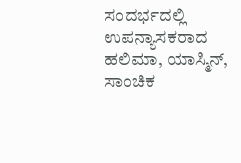ಸಂದರ್ಭದಲ್ಲಿ ಉಪನ್ಯಾಸಕರಾದ ಹಲಿಮಾ, ಯಾಸ್ಮಿನ್, ಸಾಂಚಿಕ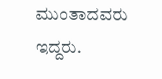ಮುಂತಾದವರು ಇದ್ದರು.